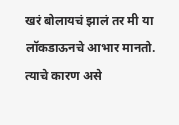खरं बोलायचं झालं तर मी या लॉकडाऊनचे आभार मानतो. त्याचे कारण असे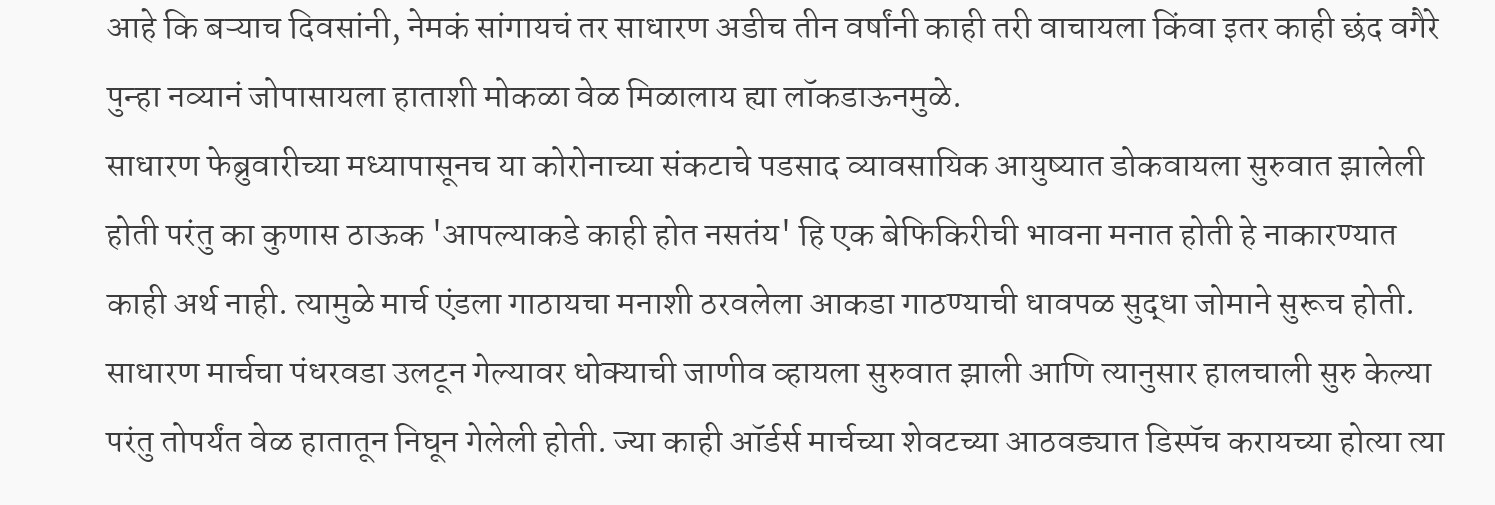आहे कि बऱ्याच दिवसांनी, नेमकं सांगायचं तर साधारण अडीच तीन वर्षांनी काही तरी वाचायला किंवा इतर काही छंद वगैरे पुन्हा नव्यानं जोपासायला हाताशी मोकळा वेळ मिळालाय ह्या लॉकडाऊनमुळे.
साधारण फेब्रुवारीच्या मध्यापासूनच या कोरोनाच्या संकटाचे पडसाद व्यावसायिक आयुष्यात डोकवायला सुरुवात झालेली होती परंतु का कुणास ठाऊक 'आपल्याकडे काही होत नसतंय' हि एक बेफिकिरीची भावना मनात होती हे नाकारण्यात काही अर्थ नाही. त्यामुळे मार्च एंडला गाठायचा मनाशी ठरवलेला आकडा गाठण्याची धावपळ सुद्धा जोमाने सुरूच होती.
साधारण मार्चचा पंधरवडा उलटून गेल्यावर धोक्याची जाणीव व्हायला सुरुवात झाली आणि त्यानुसार हालचाली सुरु केल्या परंतु तोपर्यंत वेळ हातातून निघून गेलेली होती. ज्या काही ऑर्डर्स मार्चच्या शेवटच्या आठवड्यात डिस्पॅच करायच्या होत्या त्या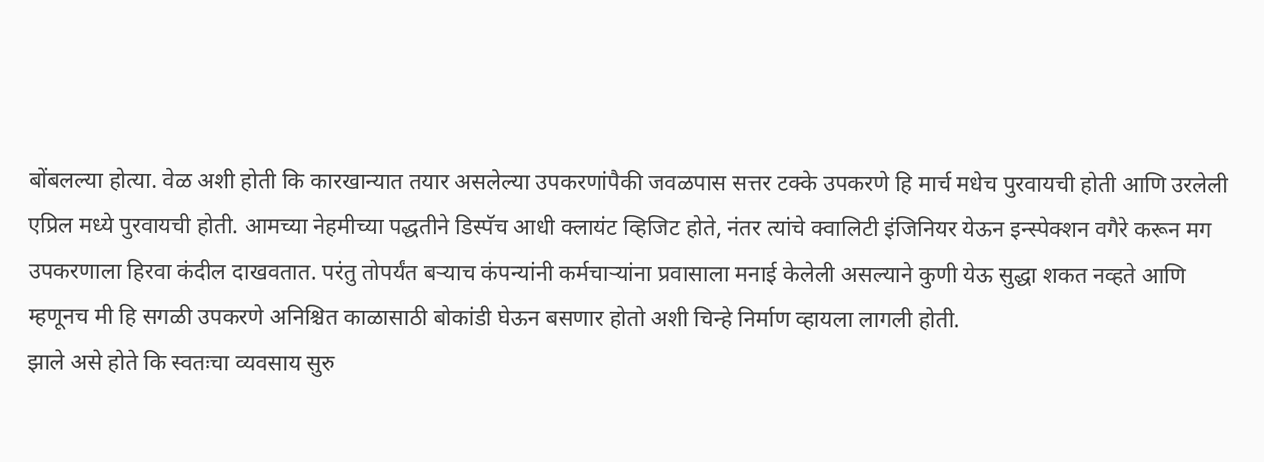बोंबलल्या होत्या. वेळ अशी होती कि कारखान्यात तयार असलेल्या उपकरणांपैकी जवळपास सत्तर टक्के उपकरणे हि मार्च मधेच पुरवायची होती आणि उरलेली एप्रिल मध्ये पुरवायची होती. आमच्या नेहमीच्या पद्धतीने डिस्पॅच आधी क्लायंट व्हिजिट होते, नंतर त्यांचे क्वालिटी इंजिनियर येऊन इन्स्पेक्शन वगैरे करून मग उपकरणाला हिरवा कंदील दाखवतात. परंतु तोपर्यंत बऱ्याच कंपन्यांनी कर्मचाऱ्यांना प्रवासाला मनाई केलेली असल्याने कुणी येऊ सुद्धा शकत नव्हते आणि म्हणूनच मी हि सगळी उपकरणे अनिश्चित काळासाठी बोकांडी घेऊन बसणार होतो अशी चिन्हे निर्माण व्हायला लागली होती.
झाले असे होते कि स्वतःचा व्यवसाय सुरु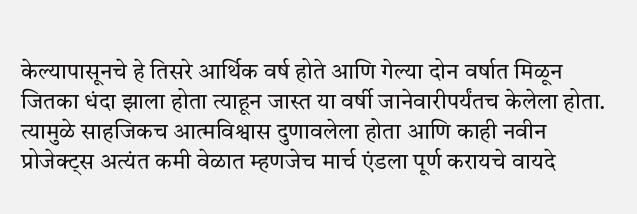केल्यापासूनचे हे तिसरे आर्थिक वर्ष होते आणि गेल्या दोन वर्षात मिळून जितका धंदा झाला होता त्याहून जास्त या वर्षी जानेवारीपर्यंतच केलेला होता. त्यामुळे साहजिकच आत्मविश्वास दुणावलेला होता आणि काही नवीन प्रोजेक्ट्स अत्यंत कमी वेळात म्हणजेच मार्च एंडला पूर्ण करायचे वायदे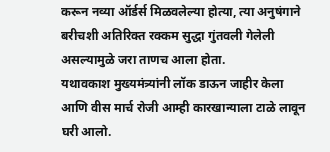करून नव्या ऑर्डर्स मिळवलेल्या होत्या, त्या अनुषंगाने बरीचशी अतिरिक्त रक्कम सुद्धा गुंतवली गेलेली असल्यामुळे जरा ताणच आला होता.
यथावकाश मुख्यमंत्र्यांनी लॉक डाऊन जाहीर केला आणि वीस मार्च रोजी आम्ही कारखान्याला टाळे लावून घरी आलो.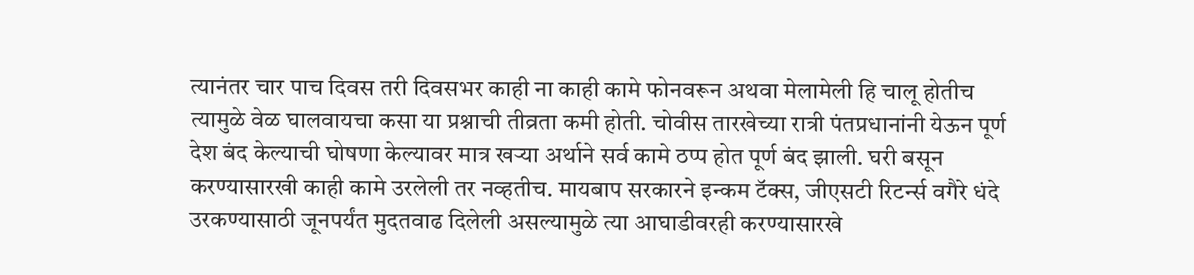त्यानंतर चार पाच दिवस तरी दिवसभर काही ना काही कामे फोनवरून अथवा मेलामेली हि चालू होतीच त्यामुळे वेळ घालवायचा कसा या प्रश्नाची तीव्रता कमी होती. चोवीस तारखेच्या रात्री पंतप्रधानांनी येऊन पूर्ण देश बंद केल्याची घोषणा केल्यावर मात्र खऱ्या अर्थाने सर्व कामे ठप्प होत पूर्ण बंद झाली. घरी बसून करण्यासारखी काही कामे उरलेली तर नव्हतीच. मायबाप सरकारने इन्कम टॅक्स, जीएसटी रिटर्न्स वगैरे धंदे उरकण्यासाठी जूनपर्यंत मुदतवाढ दिलेली असल्यामुळे त्या आघाडीवरही करण्यासारखे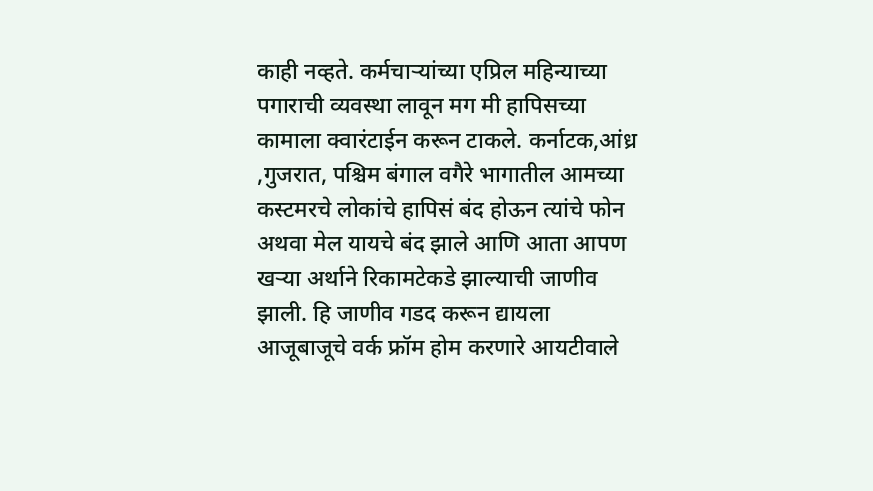काही नव्हते. कर्मचाऱ्यांच्या एप्रिल महिन्याच्या पगाराची व्यवस्था लावून मग मी हापिसच्या कामाला क्वारंटाईन करून टाकले. कर्नाटक,आंध्र ,गुजरात, पश्चिम बंगाल वगैरे भागातील आमच्या कस्टमरचे लोकांचे हापिसं बंद होऊन त्यांचे फोन अथवा मेल यायचे बंद झाले आणि आता आपण खऱ्या अर्थाने रिकामटेकडे झाल्याची जाणीव झाली. हि जाणीव गडद करून द्यायला आजूबाजूचे वर्क फ्रॉम होम करणारे आयटीवाले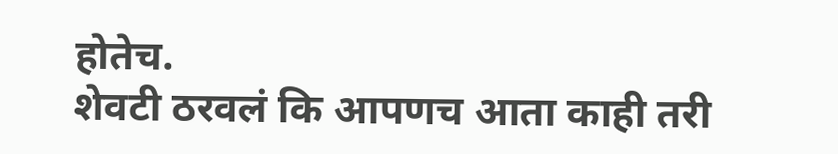होतेच.
शेवटी ठरवलं कि आपणच आता काही तरी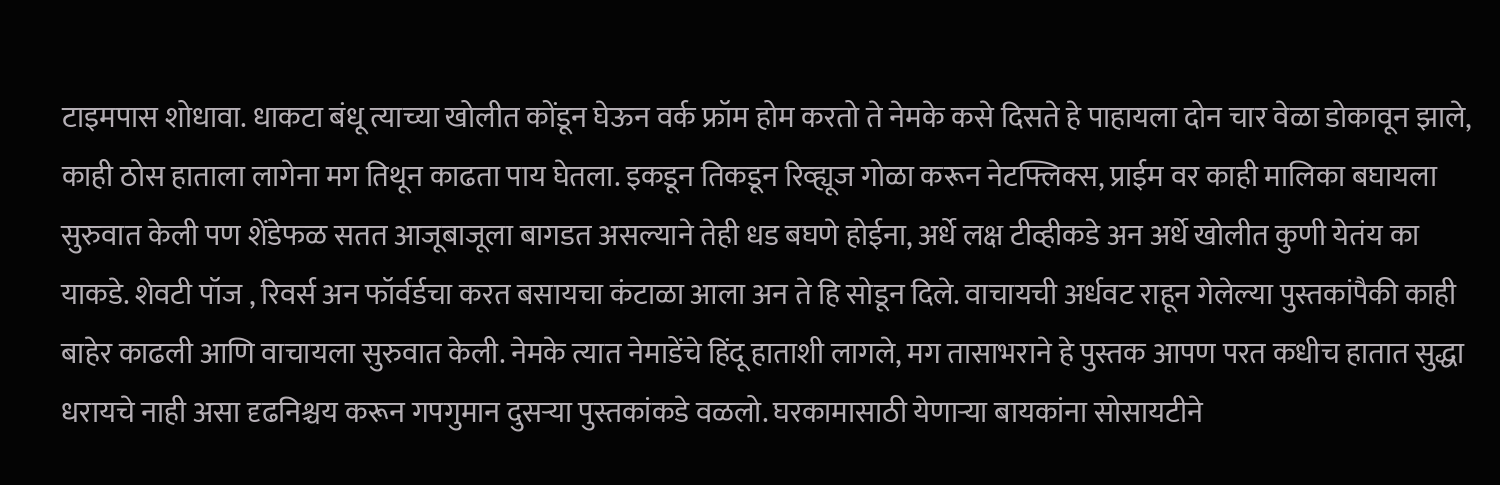टाइमपास शोधावा. धाकटा बंधू त्याच्या खोलीत कोंडून घेऊन वर्क फ्रॉम होम करतो ते नेमके कसे दिसते हे पाहायला दोन चार वेळा डोकावून झाले, काही ठोस हाताला लागेना मग तिथून काढता पाय घेतला. इकडून तिकडून रिव्ह्यूज गोळा करून नेटफ्लिक्स, प्राईम वर काही मालिका बघायला सुरुवात केली पण शेंडेफळ सतत आजूबाजूला बागडत असल्याने तेही धड बघणे होईना, अर्धे लक्ष टीव्हीकडे अन अर्धे खोलीत कुणी येतंय का याकडे. शेवटी पॉज , रिवर्स अन फॉर्वर्डचा करत बसायचा कंटाळा आला अन ते हि सोडून दिले. वाचायची अर्धवट राहून गेलेल्या पुस्तकांपैकी काही बाहेर काढली आणि वाचायला सुरुवात केली. नेमके त्यात नेमाडेंचे हिंदू हाताशी लागले, मग तासाभराने हे पुस्तक आपण परत कधीच हातात सुद्धा धरायचे नाही असा दृढनिश्चय करून गपगुमान दुसऱ्या पुस्तकांकडे वळलो. घरकामासाठी येणाऱ्या बायकांना सोसायटीने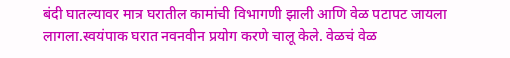बंदी घातल्यावर मात्र घरातील कामांची विभागणी झाली आणि वेळ पटापट जायला लागला.स्वयंपाक घरात नवनवीन प्रयोग करणे चालू केले. वेळचं वेळ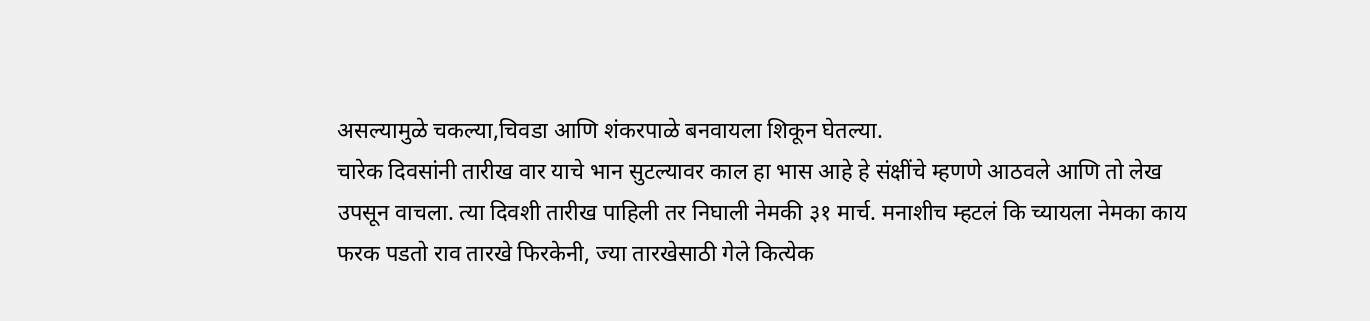असल्यामुळे चकल्या,चिवडा आणि शंकरपाळे बनवायला शिकून घेतल्या.
चारेक दिवसांनी तारीख वार याचे भान सुटल्यावर काल हा भास आहे हे संक्षींचे म्हणणे आठवले आणि तो लेख उपसून वाचला. त्या दिवशी तारीख पाहिली तर निघाली नेमकी ३१ मार्च. मनाशीच म्हटलं कि च्यायला नेमका काय फरक पडतो राव तारखे फिरकेनी, ज्या तारखेसाठी गेले कित्येक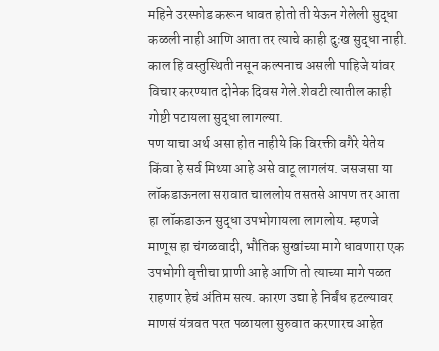महिने उरस्फोड करून धावत होतो ती येऊन गेलेली सुद्धा कळली नाही आणि आता तर त्याचे काही दुःख सुद्धा नाही. काल हि वस्तुस्थिती नसून कल्पनाच असली पाहिजे यांवर विचार करण्यात दोनेक दिवस गेले.शेवटी त्यातील काही गोष्टी पटायला सुद्धा लागल्या.
पण याचा अर्थ असा होत नाहीये कि विरक्ती वगैरे येतेय किंवा हे सर्व मिथ्या आहे असे वाटू लागलंय. जसजसा या लॉकडाऊनला सरावात चाललोय तसतसे आपण तर आता हा लॉकडाऊन सुद्धा उपभोगायला लागलोय. म्हणजे माणूस हा चंगळवादी, भौतिक सुखांच्या मागे धावणारा एक उपभोगी वृत्तीचा प्राणी आहे आणि तो त्याच्या मागे पळत राहणार हेचं अंतिम सत्य. कारण उद्या हे निर्बंध हटल्यावर माणसं यंत्रवत परत पळायला सुरुवात करणारच आहेत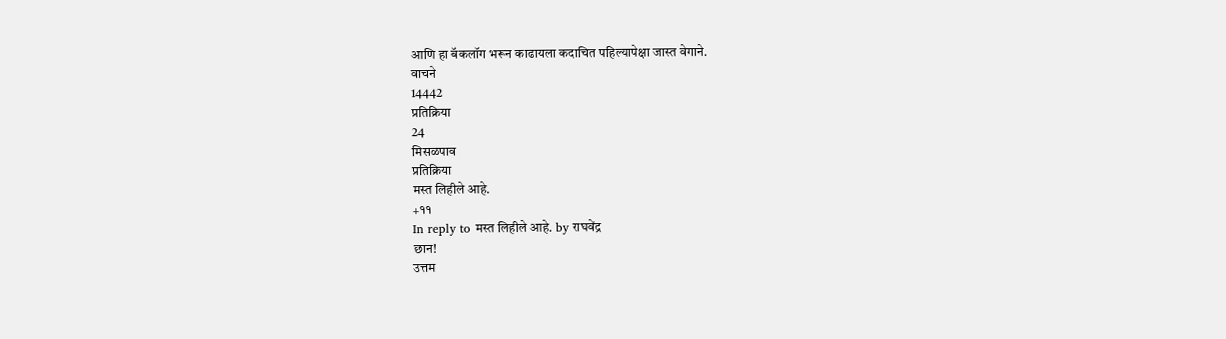आणि हा बॅकलॉग भरून काढायला कदाचित पहिल्यापेक्षा जास्त वेगाने.
वाचने
14442
प्रतिक्रिया
24
मिसळपाव
प्रतिक्रिया
मस्त लिहीले आहे.
+११
In reply to मस्त लिहीले आहे. by राघवेंद्र
छान!
उत्तम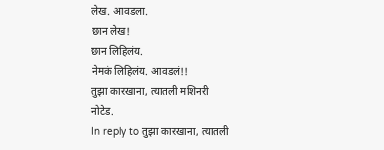लेख. आवडला.
छान लेख!
छान लिहिलंय.
नेमकं लिहिलंय. आवडलं!!
तुझा कारखाना, त्यातली मशिनरी
नोटेड.
In reply to तुझा कारखाना, त्यातली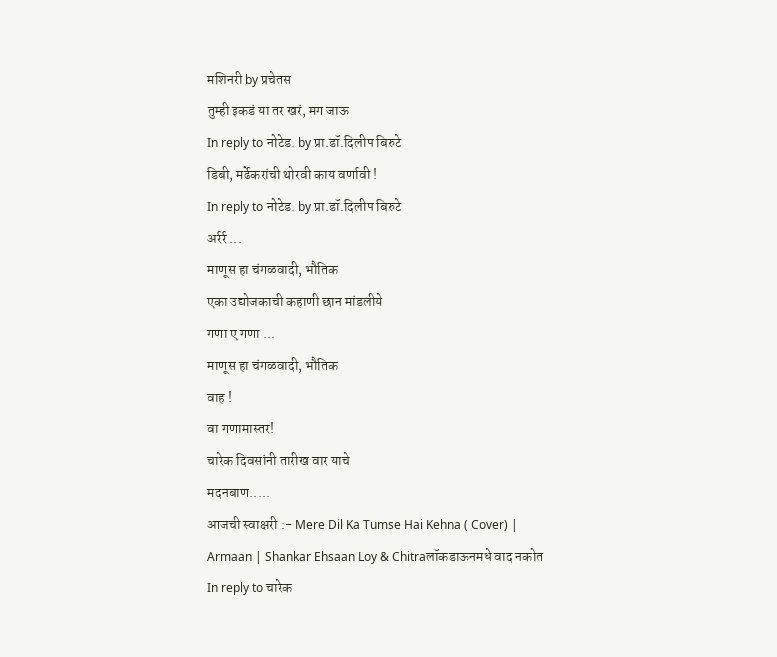मशिनरी by प्रचेतस
तुम्ही इकडं या तर खरं, मग जाऊ
In reply to नोटेड. by प्रा.डॉ.दिलीप बिरुटे
डिबी, मर्ढेकरांची थोरवी काय वर्णावी !
In reply to नोटेड. by प्रा.डॉ.दिलीप बिरुटे
अर्रर्र ...
माणूस हा चंगळवादी, भौतिक
एका उद्योजकाची कहाणी छान मांडलीये
गणा ए गणा ...
माणूस हा चंगळवादी, भौतिक
वाह !
वा गणामास्तर!
चारेक दिवसांनी तारीख वार याचे
मदनबाण.....
आजची स्वाक्षरी :- Mere Dil Ka Tumse Hai Kehna ( Cover) | Armaan | Shankar Ehsaan Loy & Chitraलॉकडाऊनमधे वाद नकोत
In reply to चारेक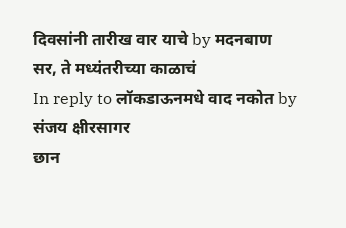दिवसांनी तारीख वार याचे by मदनबाण
सर, ते मध्यंतरीच्या काळाचं
In reply to लॉकडाऊनमधे वाद नकोत by संजय क्षीरसागर
छान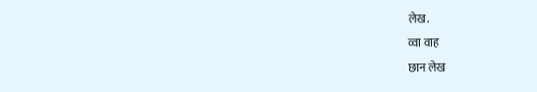लेख.
व्वा वाह
छान लेख